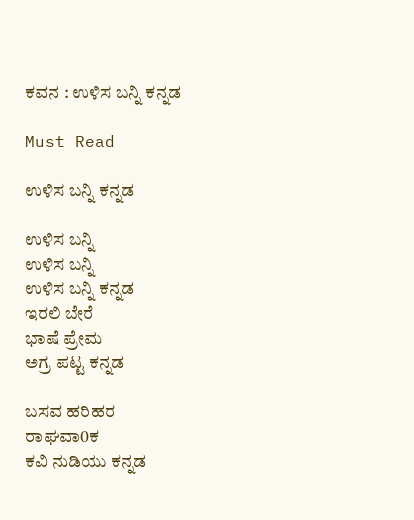ಕವನ : ಉಳಿಸ ಬನ್ನಿ ಕನ್ನಡ

Must Read

ಉಳಿಸ ಬನ್ನಿ ಕನ್ನಡ

ಉಳಿಸ ಬನ್ನಿ
ಉಳಿಸ ಬನ್ನಿ
ಉಳಿಸ ಬನ್ನಿ ಕನ್ನಡ
ಇರಲಿ ಬೇರೆ
ಭಾಷೆ ಪ್ರೇಮ
ಅಗ್ರ ಪಟ್ಟ ಕನ್ನಡ

ಬಸವ ಹರಿಹರ
ರಾಘವಾ0ಕ
ಕವಿ ನುಡಿಯು ಕನ್ನಡ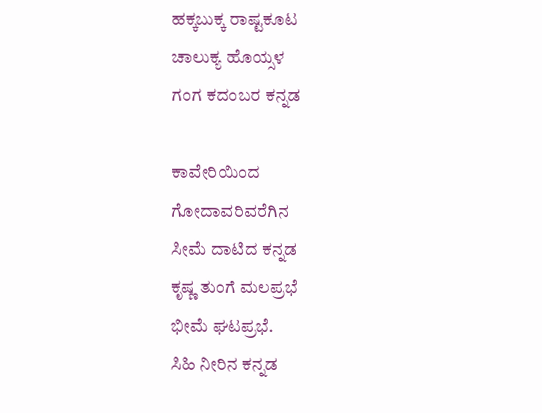ಹಕ್ಕಬುಕ್ಕ ರಾಷ್ಟಕೂಟ
ಚಾಲುಕ್ಯ ಹೊಯ್ಸಳ
ಗಂಗ ಕದಂಬರ ಕನ್ನಡ

ಕಾವೇರಿಯಿಂದ
ಗೋದಾವರಿವರೆಗಿನ
ಸೀಮೆ ದಾಟಿದ ಕನ್ನಡ
ಕೃಷ್ಣ ತುಂಗೆ ಮಲಪ್ರಭೆ
ಭೀಮೆ ಘಟಪ್ರಭೆ.
ಸಿಹಿ ನೀರಿನ ಕನ್ನಡ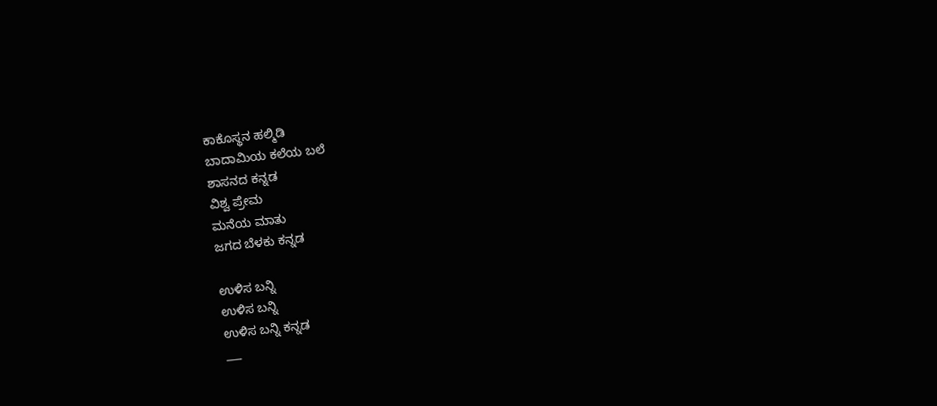ಕಾಕೊಸ್ಥನ ಹಲ್ಮಿಡಿ
ಬಾದಾಮಿಯ ಕಲೆಯ ಬಲೆ
ಶಾಸನದ ಕನ್ನಡ
ವಿಶ್ವ ಪ್ರೇಮ
ಮನೆಯ ಮಾತು
ಜಗದ ಬೆಳಕು ಕನ್ನಡ

ಉಳಿಸ ಬನ್ನಿ
ಉಳಿಸ ಬನ್ನಿ
ಉಳಿಸ ಬನ್ನಿ ಕನ್ನಡ
___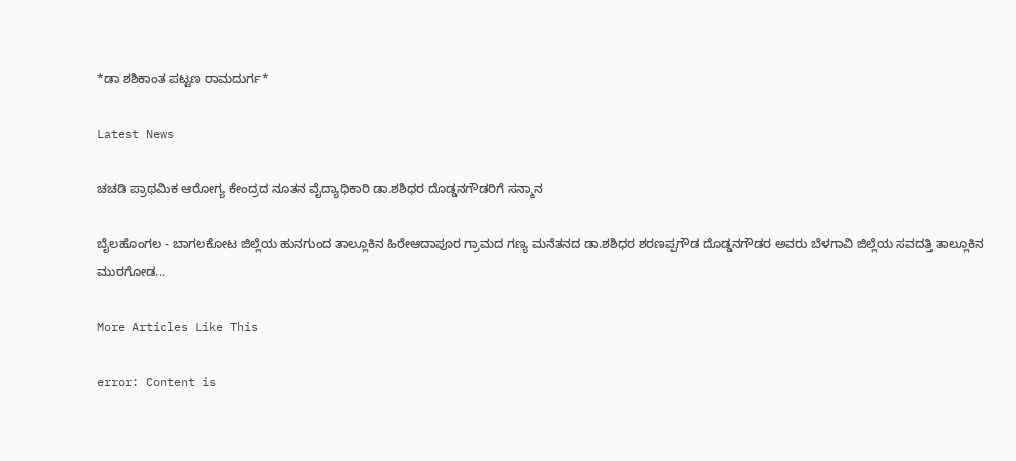*ಡಾ ಶಶಿಕಾಂತ ಪಟ್ಟಣ ರಾಮದುರ್ಗ*

Latest News

ಚಚಡಿ ಪ್ರಾಥಮಿಕ ಆರೋಗ್ಯ ಕೇಂದ್ರದ ನೂತನ ವೈದ್ಯಾಧಿಕಾರಿ ಡಾ.ಶಶಿಧರ ದೊಡ್ಡನಗೌಡರಿಗೆ ಸನ್ಮಾನ

ಬೈಲಹೊಂಗಲ - ಬಾಗಲಕೋಟ ಜಿಲ್ಲೆಯ ಹುನಗುಂದ ತಾಲ್ಲೂಕಿನ ಹಿರೇಆದಾಪೂರ ಗ್ರಾಮದ ಗಣ್ಯ ಮನೆತನದ ಡಾ.ಶಶಿಧರ ಶರಣಪ್ಪಗೌಡ ದೊಡ್ಡನಗೌಡರ ಅವರು ಬೆಳಗಾವಿ ಜಿಲ್ಲೆಯ ಸವದತ್ತಿ ತಾಲ್ಲೂಕಿನ ಮುರಗೋಡ...

More Articles Like This

error: Content is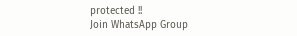protected !!
Join WhatsApp Group